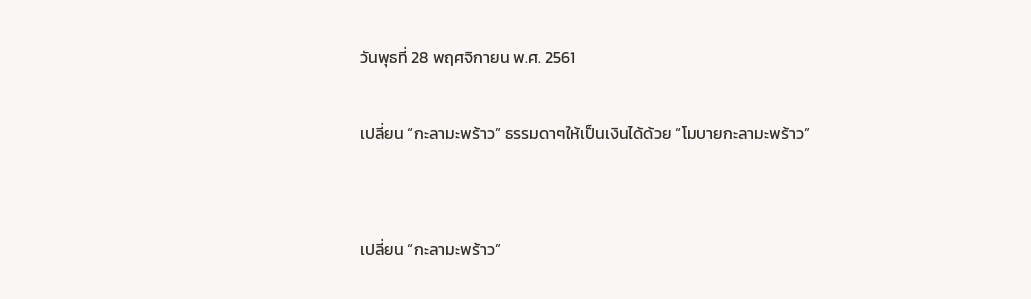วันพุธที่ 28 พฤศจิกายน พ.ศ. 2561

เปลี่ยน “กะลามะพร้าว” ธรรมดาๆให้เป็นเงินได้ด้วย “โมบายกะลามะพร้าว”


เปลี่ยน “กะลามะพร้าว”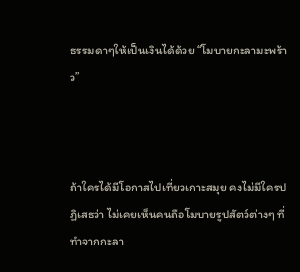ธรรมดาๆให้เป็นเงินได้ด้วย “โมบายกะลามะพร้าว”



ถ้าใครได้มีโอกาสไปเที่ยวเกาะสมุย คงไม่มีใครปฏิเสธว่า ไม่เคยเห็นคนถือโมบายรูปสัตว์ต่างๆ ที่ทำจากกะลา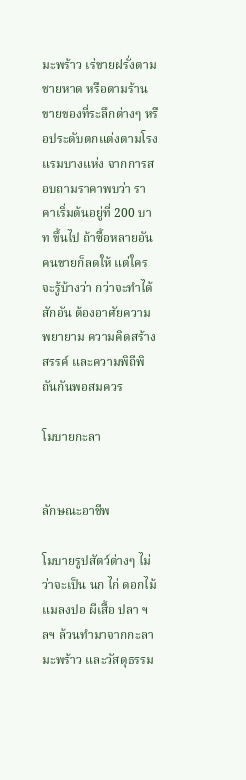มะพร้าว เร่ขายฝรั่งตามชายหาด หรือตามร้านขายของที่ระลึกต่างๆ หรือประดับตกแต่งตามโรงแรมบางแห่ง จากการสอบถามราคาพบว่า ราคาเริ่มต้นอยู่ที่ 200 บาท ขึ้นไป ถ้าซื้อหลายอันคนขายก็ลดให้ แต่ใครจะรู้บ้างว่า กว่าจะทำได้สักอัน ต้องอาศัยความพยายาม ความคิดสร้างสรรค์ และความพิถีพิถันกันพอสมควร

โมบายกะลา


ลักษณะอาชีพ

โมบายรูปสัตว์ต่างๆ ไม่ว่าจะเป็น นก ไก่ ดอกไม้ แมลงปอ ผีเสื้อ ปลา ฯลฯ ล้วนทำมาจากกะลามะพร้าว และวัสดุธรรม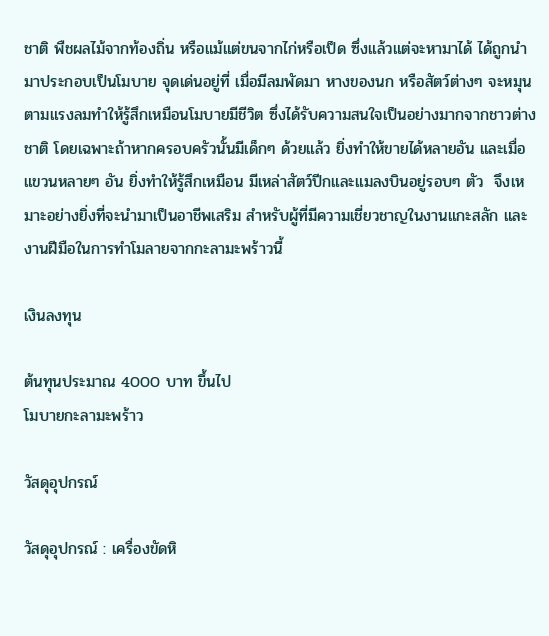ชาติ พืชผลไม้จากท้องถิ่น หรือแม้แต่ขนจากไก่หรือเป็ด ซึ่งแล้วแต่จะหามาได้ ได้ถูกนำมาประกอบเป็นโมบาย จุดเด่นอยู่ที่ เมื่อมีลมพัดมา หางของนก หรือสัตว์ต่างๆ จะหมุนตามแรงลมทำให้รู้สึกเหมือนโมบายมีชีวิต ซึ่งได้รับความสนใจเป็นอย่างมากจากชาวต่างชาติ โดยเฉพาะถ้าหากครอบครัวนั้นมีเด็กๆ ด้วยแล้ว ยิ่งทำให้ขายได้หลายอัน และเมื่อแขวนหลายๆ อัน ยิ่งทำให้รู้สึกเหมือน มีเหล่าสัตว์ปีกและแมลงบินอยู่รอบๆ ตัว  จึงเหมาะอย่างยิ่งที่จะนำมาเป็นอาชีพเสริม สำหรับผู้ที่มีความเชี่ยวชาญในงานแกะสลัก และงานฝีมือในการทำโมลายจากกะลามะพร้าวนี้

เงินลงทุน

ต้นทุนประมาณ 4000 บาท ขึ้นไป
โมบายกะลามะพร้าว

วัสดุอุปกรณ์

วัสดุอุปกรณ์ : เครื่องขัดหิ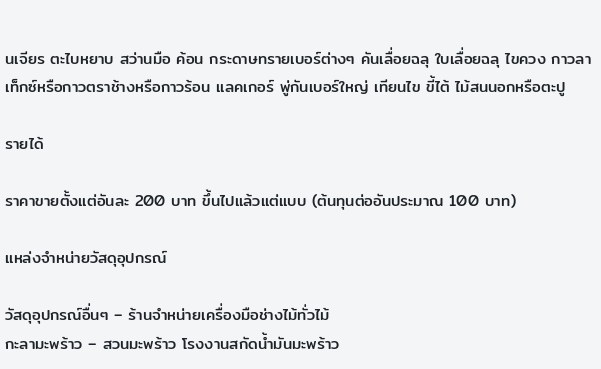นเจียร ตะไบหยาบ สว่านมือ ค้อน กระดาษทรายเบอร์ต่างๆ คันเลื่อยฉลุ ใบเลื่อยฉลุ ไขควง กาวลาเท็กซ์หรือกาวตราช้างหรือกาวร้อน แลคเกอร์ พู่กันเบอร์ใหญ่ เทียนไข ขี้ไต้ ไม้สนนอกหรือตะปู

รายได้

ราคาขายตั้งแต่อันละ 200 บาท ขึ้นไปแล้วแต่แบบ (ต้นทุนต่ออันประมาณ 100 บาท)

แหล่งจำหน่ายวัสดุอุปกรณ์

วัสดุอุปกรณ์อื่นๆ – ร้านจำหน่ายเครื่องมือช่างไม้ทั่วไม้
กะลามะพร้าว – สวนมะพร้าว โรงงานสกัดน้ำมันมะพร้าว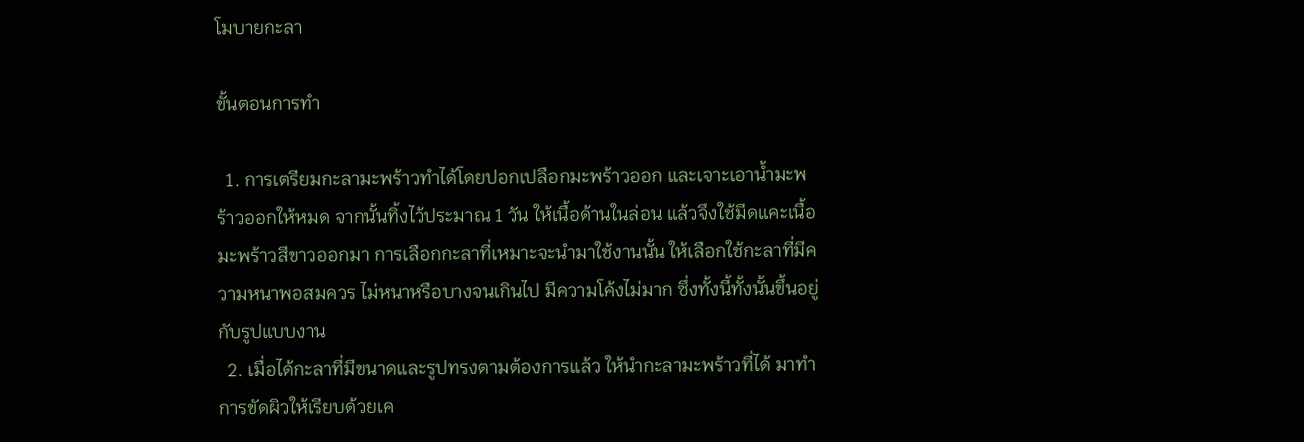โมบายกะลา

ขั้นตอนการทำ

  1. การเตรียมกะลามะพร้าวทำได้โดยปอกเปลือกมะพร้าวออก และเจาะเอาน้ำมะพร้าวออกให้หมด จากนั้นทิ้งไว้ประมาณ 1 วัน ให้เนื้อด้านในล่อน แล้วจึงใช้มีดแคะเนื้อมะพร้าวสีขาวออกมา การเลือกกะลาที่เหมาะจะนำมาใช้งานนั้น ให้เลือกใช้กะลาที่มีความหนาพอสมควร ไม่หนาหรือบางจนเกินไป มีความโค้งไม่มาก ซึ่งทั้งนี้ทั้งนั้นขึ้นอยู่กับรูปแบบงาน
  2. เมื่อได้กะลาที่มีขนาดและรูปทรงตามต้องการแล้ว ให้นำกะลามะพร้าวที่ได้ มาทำการขัดผิวให้เรียบด้วยเค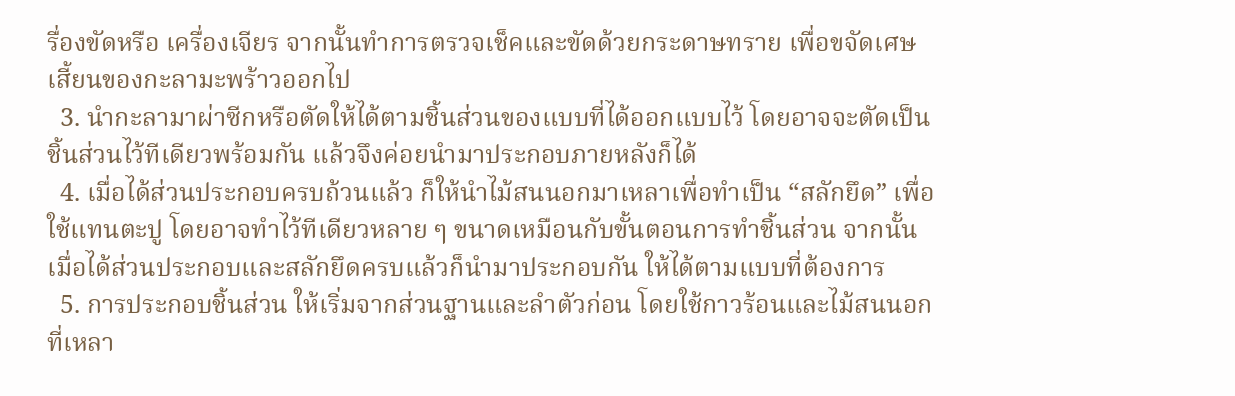รื่องขัดหรือ เครื่องเจียร จากนั้นทำการตรวจเช็คและขัดด้วยกระดาษทราย เพื่อขจัดเศษเสี้ยนของกะลามะพร้าวออกไป
  3. นำกะลามาผ่าซีกหรือตัดให้ได้ตามชิ้นส่วนของแบบที่ได้ออกแบบไว้ โดยอาจจะตัดเป็นชิ้นส่วนไว้ทีเดียวพร้อมกัน แล้วจึงค่อยนำมาประกอบภายหลังก็ได้
  4. เมื่อได้ส่วนประกอบครบถ้วนแล้ว ก็ให้นำไม้สนนอกมาเหลาเพื่อทำเป็น “สลักยึด” เพื่อใช้แทนตะปู โดยอาจทำไว้ทีเดียวหลาย ๆ ขนาดเหมือนกับขั้นตอนการทำชิ้นส่วน จากนั้นเมื่อได้ส่วนประกอบและสลักยึดครบแล้วก็นำมาประกอบกัน ให้ได้ตามแบบที่ต้องการ
  5. การประกอบชิ้นส่วน ให้เริ่มจากส่วนฐานและลำตัวก่อน โดยใช้กาวร้อนและไม้สนนอกที่เหลา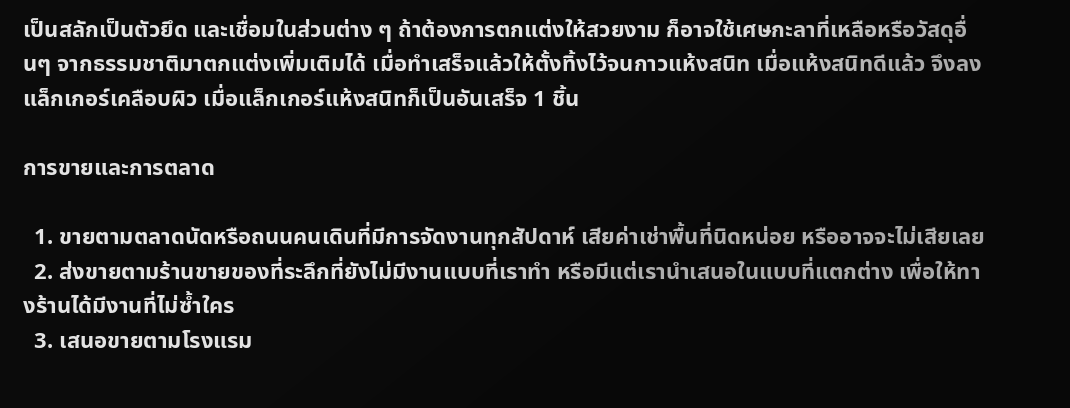เป็นสลักเป็นตัวยึด และเชื่อมในส่วนต่าง ๆ ถ้าต้องการตกแต่งให้สวยงาม ก็อาจใช้เศษกะลาที่เหลือหรือวัสดุอื่นๆ จากธรรมชาติมาตกแต่งเพิ่มเติมได้ เมื่อทำเสร็จแล้วให้ตั้งทิ้งไว้จนกาวแห้งสนิท เมื่อแห้งสนิทดีแล้ว จึงลงแล็กเกอร์เคลือบผิว เมื่อแล็กเกอร์แห้งสนิทก็เป็นอันเสร็จ 1 ชิ้น

การขายและการตลาด

  1. ขายตามตลาดนัดหรือถนนคนเดินที่มีการจัดงานทุกสัปดาห์ เสียค่าเช่าพื้นที่นิดหน่อย หรืออาจจะไม่เสียเลย
  2. ส่งขายตามร้านขายของที่ระลึกที่ยังไม่มีงานแบบที่เราทำ หรือมีแต่เรานำเสนอในแบบที่แตกต่าง เพื่อให้ทางร้านได้มีงานที่ไม่ซ้ำใคร
  3. เสนอขายตามโรงแรม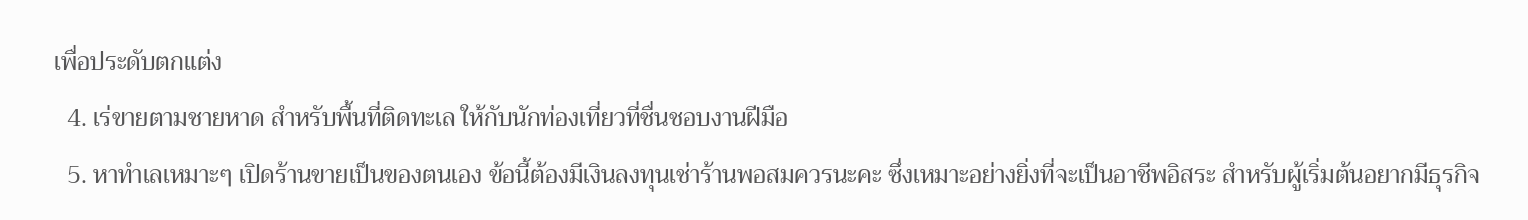เพื่อประดับตกแต่ง
  4. เร่ขายตามชายหาด สำหรับพื้นที่ติดทะเล ให้กับนักท่องเที่ยวที่ชื่นชอบงานฝีมือ
  5. หาทำเลเหมาะๆ เปิดร้านขายเป็นของตนเอง ข้อนี้ต้องมีเงินลงทุนเช่าร้านพอสมควรนะคะ ซึ่งเหมาะอย่างยิ่งที่จะเป็นอาชีพอิสระ สำหรับผู้เริ่มต้นอยากมีธุรกิจ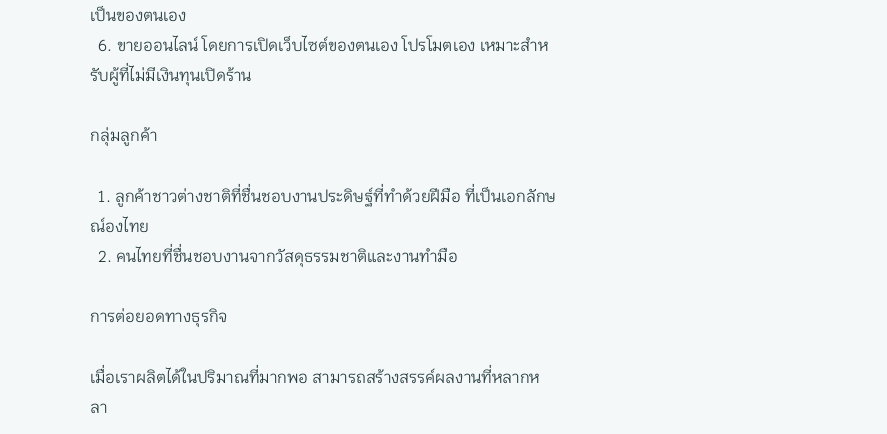เป็นของตนเอง
  6. ขายออนไลน์ โดยการเปิดเว็บไซต์ของตนเอง โปรโมตเอง เหมาะสำหรับผู้ที่ไม่มีเงินทุนเปิดร้าน

กลุ่มลูกค้า

  1. ลูกค้าชาวต่างชาติที่ชื่นชอบงานประดิษฐ์ที่ทำด้วยฝีมือ ที่เป็นเอกลักษณ์องไทย
  2. คนไทยที่ชื่นชอบงานจากวัสดุธรรมชาติและงานทำมือ

การต่อยอดทางธุรกิจ

เมื่อเราผลิตได้ในปริมาณที่มากพอ สามารถสร้างสรรค์ผลงานที่หลากหลา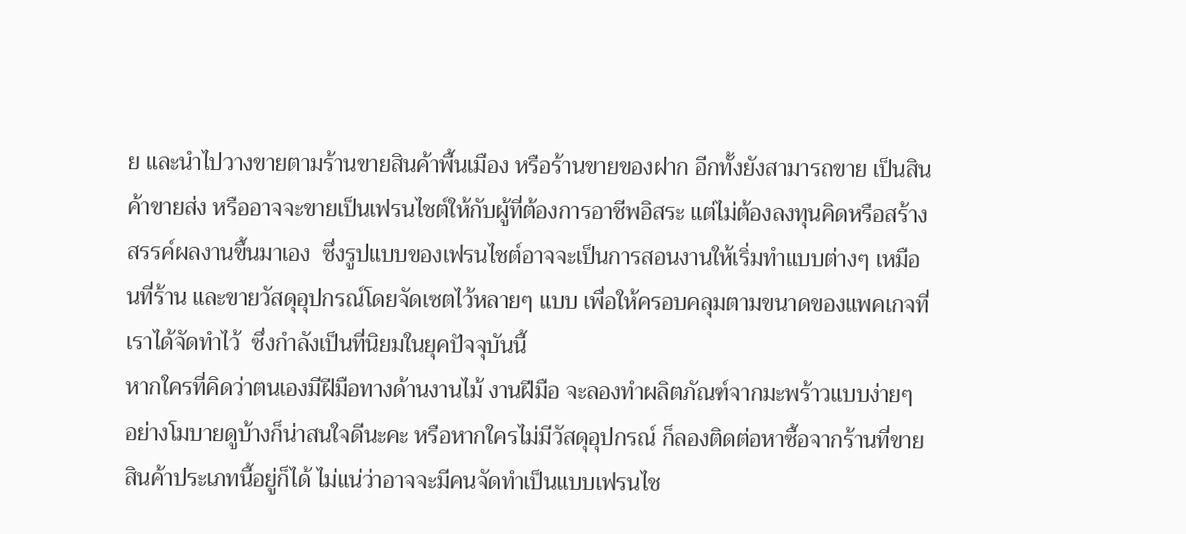ย และนำไปวางขายตามร้านขายสินค้าพื้นเมือง หรือร้านขายของฝาก อีกทั้งยังสามารถขาย เป็นสินค้าขายส่ง หรืออาจจะขายเป็นเฟรนไชต์ให้กับผู้ที่ต้องการอาชีพอิสระ แต่ไม่ต้องลงทุนคิดหรือสร้างสรรค์ผลงานขึ้นมาเอง  ซึ่งรูปแบบของเฟรนไชต์อาจจะเป็นการสอนงานให้เริ่มทำแบบต่างๆ เหมือนที่ร้าน และขายวัสดุอุปกรณ์โดยจัดเซตไว้หลายๆ แบบ เพื่อให้ครอบคลุมตามขนาดของแพคเกจที่เราได้จัดทำไว้  ซึ่งกำลังเป็นที่นิยมในยุคปัจจุบันนี้
หากใครที่คิดว่าตนเองมีฝีมือทางด้านงานไม้ งานฝีมือ จะลองทำผลิตภัณฑ์จากมะพร้าวแบบง่ายๆ อย่างโมบายดูบ้างก็น่าสนใจดีนะคะ หรือหากใครไม่มีวัสดุอุปกรณ์ ก็ลองติดต่อหาซื้อจากร้านที่ขายสินค้าประเภทนี้อยู่ก็ได้ ไม่แน่ว่าอาจจะมีคนจัดทำเป็นแบบเฟรนไช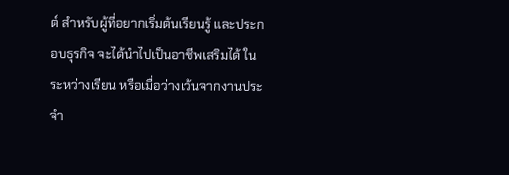ต์ สำหรับผู้ที่อยากเริ่มต้นเรียนรู้ และประกอบธุรกิจ จะได้นำไปเป็นอาชีพเสริมได้ ในระหว่างเรียน หรือเมื่อว่างเว้นจากงานประจำ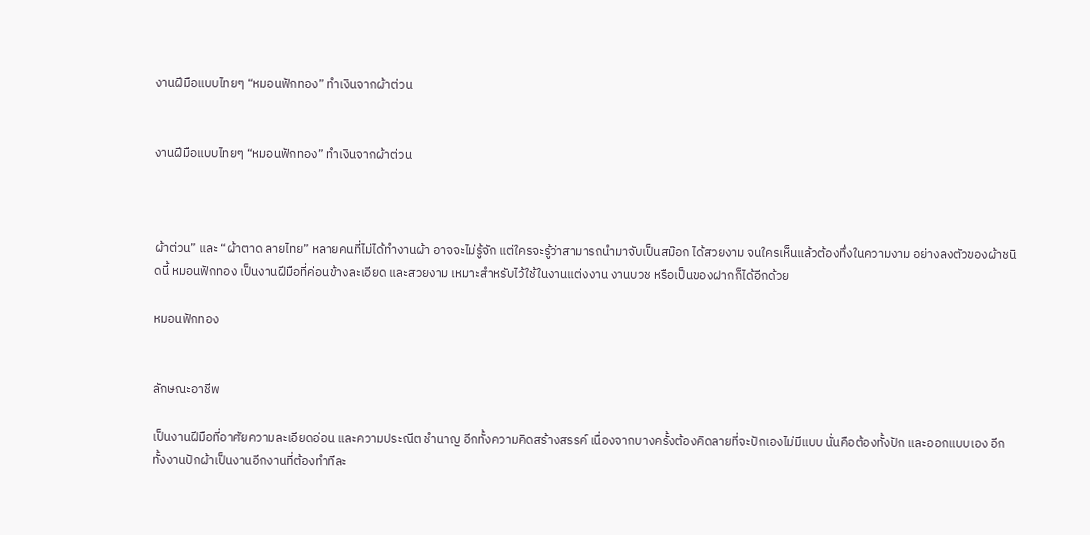งานฝีมือแบบไทยๆ “หมอนฟักทอง” ทำเงินจากผ้าต่วน


งานฝีมือแบบไทยๆ “หมอนฟักทอง” ทำเงินจากผ้าต่วน



ผ้าต่วน” และ “ผ้าตาด ลายไทย” หลายคนที่ไม่ได้ทำงานผ้า อาจจะไม่รู้จัก แต่ใครจะรู้ว่าสามารถนำมาจับเป็นสม๊อก ได้สวยงาม จนใครเห็นแล้วต้องทึ่งในความงาม อย่างลงตัวของผ้าชนิดนี้ หมอนฟักทอง เป็นงานฝีมือที่ค่อนข้างละเอียด และสวยงาม เหมาะสำหรับไว้ใช้ในงานแต่งงาน งานบวช หรือเป็นของฝากก็ได้อีกด้วย

หมอนฟักทอง


ลักษณะอาชีพ

เป็นงานฝีมือที่อาศัยความละเอียดอ่อน และความประณีต ชำนาญ อีกทั้งความคิดสร้างสรรค์ เนื่องจากบางครั้งต้องคิดลายที่จะปักเองไม่มีแบบ นั่นคือต้องทั้งปัก และออกแบบเอง อีกทั้งงานปักผ้าเป็นงานอีกงานที่ต้องทำทีละ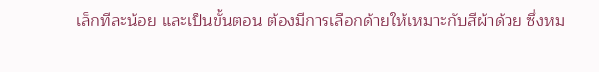เล็กทีละน้อย และเป็นขั้นตอน ต้องมีการเลือกด้ายให้เหมาะกับสีผ้าด้วย ซึ่งหม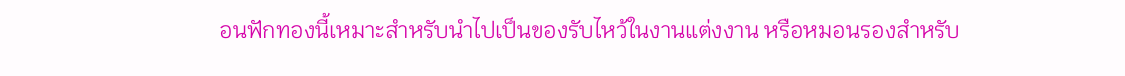อนฟักทองนี้เหมาะสำหรับนำไปเป็นของรับไหว้ในงานแต่งงาน หรือหมอนรองสำหรับ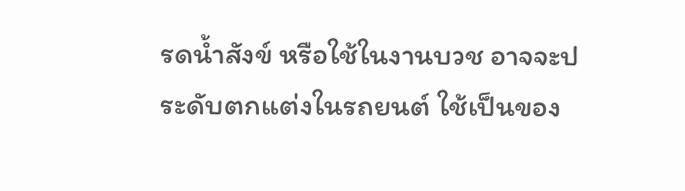รดน้ำสังข์ หรือใช้ในงานบวช อาจจะประดับตกแต่งในรถยนต์ ใช้เป็นของ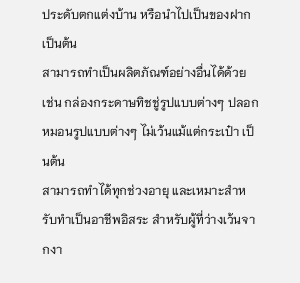ประดับตกแต่งบ้าน หรือนำไปเป็นของฝาก เป็นต้น
สามารถทำเป็นผลิตภัณฑ์อย่างอื่นได้ด้วย เช่น กล่องกระดาษทิชชู่รูปแบบต่างๆ ปลอกหมอนรูปแบบต่างๆ ไม่เว้นแม้แต่กระเป๋า เป็นต้น
สามารถทำได้ทุกช่วงอายุ และเหมาะสำหรับทำเป็นอาชีพอิสระ สำหรับผู้ที่ว่างเว้นจากงา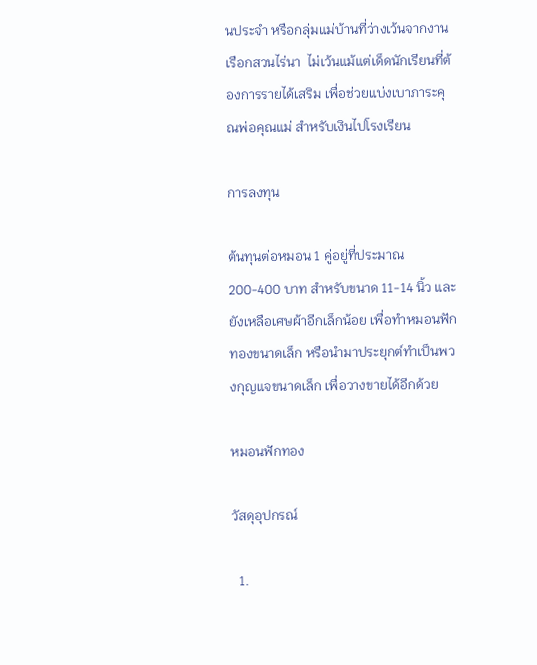นประจำ หรือกลุ่มแม่บ้านที่ว่างเว้นจากงานเรือกสวนไร่นา  ไม่เว้นแม้แต่เด็ดนักเรียนที่ต้องการรายได้เสริม เพื่อช่วยแบ่งเบาภาระคุณพ่อคุณแม่ สำหรับเงินไปโรงเรียน

การลงทุน

ต้นทุนต่อหมอน 1 คู่อยู่ที่ประมาณ 200-400 บาท สำหรับขนาด 11-14 นิ้ว และยังเหลือเศษผ้าอีกเล็กน้อย เพื่อทำหมอนฟักทองขนาดเล็ก หรือนำมาประยุกต์ทำเป็นพวงกุญแจขนาดเล็ก เพื่อวางขายได้อีกด้วย

หมอนฟักทอง

วัสดุอุปกรณ์

  1.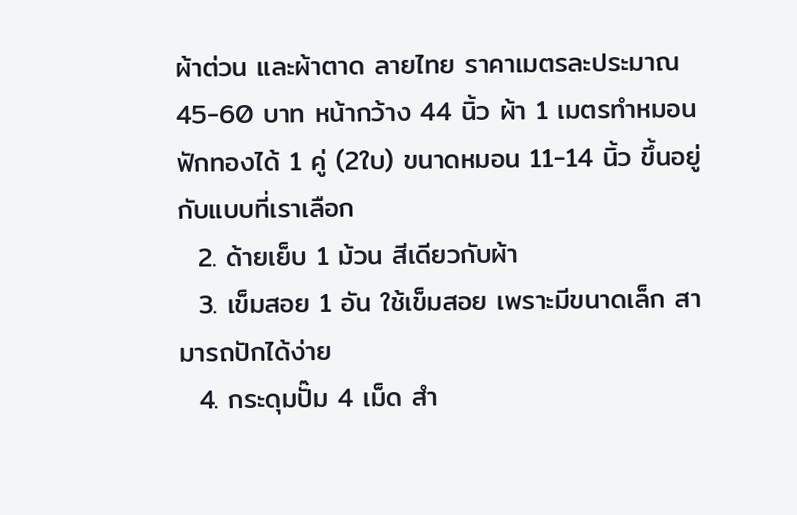ผ้าต่วน และผ้าตาด ลายไทย ราคาเมตรละประมาณ 45-60 บาท หน้ากว้าง 44 นิ้ว ผ้า 1 เมตรทำหมอนฟักทองได้ 1 คู่ (2ใบ) ขนาดหมอน 11-14 นิ้ว ขึ้นอยู่กับแบบที่เราเลือก
  2. ด้ายเย็บ 1 ม้วน สีเดียวกับผ้า
  3. เข็มสอย 1 อัน ใช้เข็มสอย เพราะมีขนาดเล็ก สามารถปักได้ง่าย
  4. กระดุมปั๊ม 4 เม็ด สำ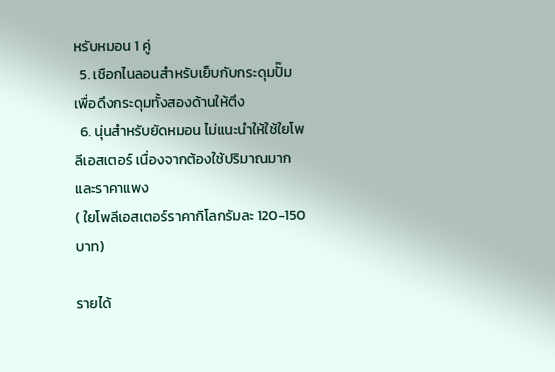หรับหมอน 1 คู่
  5. เชือกไนลอนสำหรับเย็บกับกระดุมปั๊ม เพื่อดึงกระดุมทั้งสองด้านให้ตึง
  6. นุ่นสำหรับยัดหมอน ไม่แนะนำให้ใช้ใยโพลีเอสเตอร์ เนื่องจากต้องใช้ปริมาณมากและราคาแพง
( ใยโพลีเอสเตอร์ราคากิโลกรัมละ 120-150 บาท)

รายได้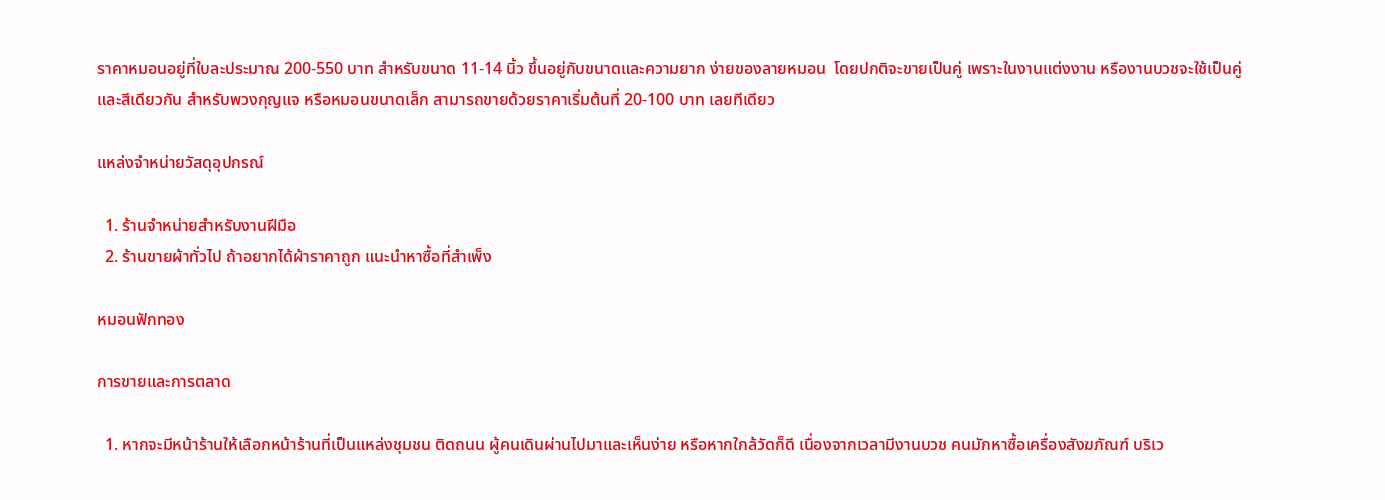ราคาหมอนอยู่ที่ใบละประมาณ 200-550 บาท สำหรับขนาด 11-14 นิ้ว ขึ้นอยู่กับขนาดและความยาก ง่ายของลายหมอน  โดยปกติจะขายเป็นคู่ เพราะในงานแต่งงาน หรืองานบวชจะใช้เป็นคู่ และสีเดียวกัน สำหรับพวงกุญแจ หรือหมอนขนาดเล็ก สามารถขายด้วยราคาเริ่มต้นที่ 20-100 บาท เลยทีเดียว

แหล่งจำหน่ายวัสดุอุปกรณ์

  1. ร้านจำหน่ายสำหรับงานฝีมือ
  2. ร้านขายผ้าทั่วไป ถ้าอยากได้ผ้าราคาถูก แนะนำหาซื้อที่สำเพ็ง

หมอนฟักทอง

การขายและการตลาด

  1. หากจะมีหน้าร้านให้เลือกหน้าร้านที่เป็นแหล่งชุมชน ติดถนน ผู้คนเดินผ่านไปมาและเห็นง่าย หรือหากใกล้วัดก็ดี เนื่องจากเวลามีงานบวช คนมักหาซื้อเครื่องสังฆภัณฑ์ บริเว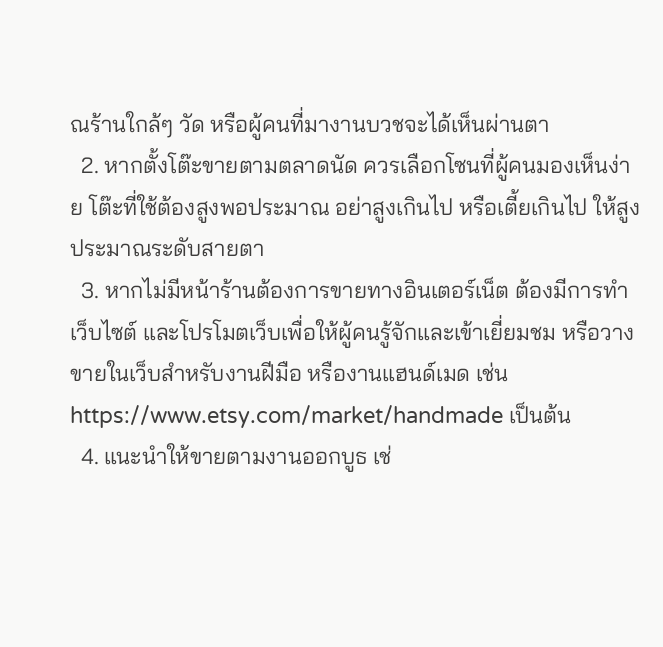ณร้านใกล้ๆ วัด หรือผู้คนที่มางานบวชจะได้เห็นผ่านตา
  2. หากตั้งโต๊ะขายตามตลาดนัด ควรเลือกโซนที่ผู้คนมองเห็นง่าย โต๊ะที่ใช้ต้องสูงพอประมาณ อย่าสูงเกินไป หรือเตี้ยเกินไป ให้สูงประมาณระดับสายตา
  3. หากไม่มีหน้าร้านต้องการขายทางอินเตอร์เน็ต ต้องมีการทำเว็บไซต์ และโปรโมตเว็บเพื่อให้ผู้คนรู้จักและเข้าเยี่ยมชม หรือวางขายในเว็บสำหรับงานฝีมือ หรืองานแฮนด์เมด เช่น https://www.etsy.com/market/handmade เป็นต้น
  4. แนะนำให้ขายตามงานออกบูธ เช่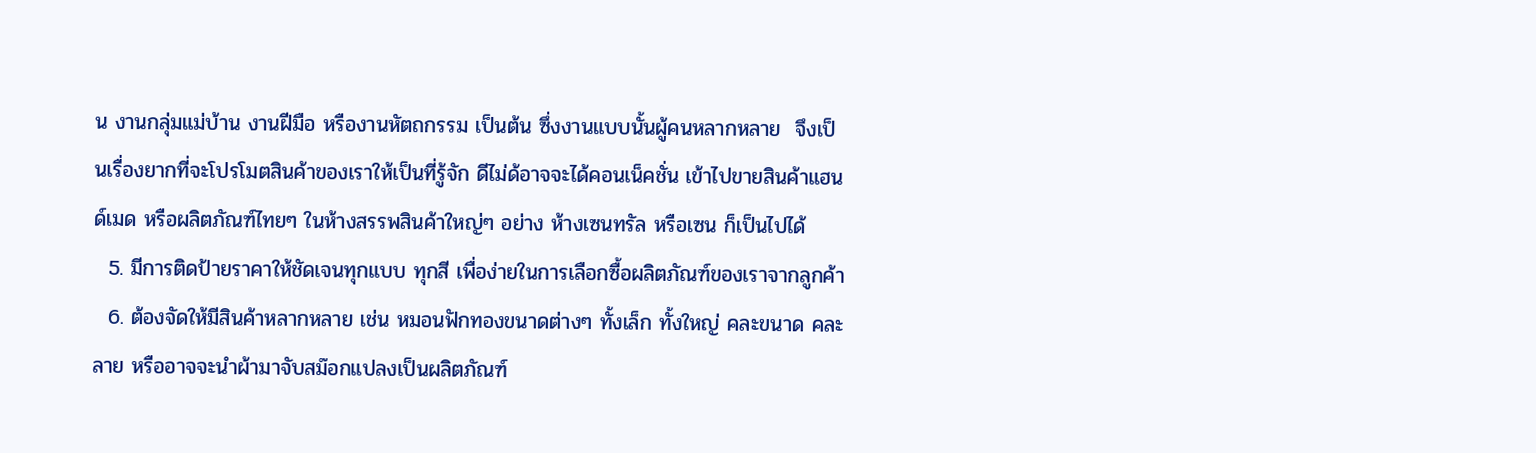น งานกลุ่มแม่บ้าน งานฝีมือ หรืองานหัตถกรรม เป็นต้น ซึ่งงานแบบนั้นผู้คนหลากหลาย  จึงเป็นเรื่องยากที่จะโปรโมตสินค้าของเราให้เป็นที่รู้จัก ดีไม่ด้อาจจะได้คอนเน็คชั่น เข้าไปขายสินค้าแฮนด์เมด หรือผลิตภัณฑ์ไทยๆ ในห้างสรรพสินค้าใหญ่ๆ อย่าง ห้างเซนทรัล หรือเซน ก็เป็นไปได้
  5. มีการติดป้ายราคาให้ชัดเจนทุกแบบ ทุกสี เพื่อง่ายในการเลือกซื้อผลิตภัณฑ์ของเราจากลูกค้า
  6. ต้องจัดให้มีสินค้าหลากหลาย เช่น หมอนฟักทองขนาดต่างๆ ทั้งเล็ก ทั้งใหญ่ คละขนาด คละลาย หรืออาจจะนำผ้ามาจับสม๊อกแปลงเป็นผลิตภัณฑ์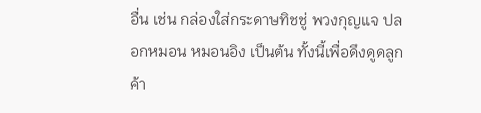อื่น เช่น กล่องใส่กระดาษทิชชู่ พวงกุญแจ ปลอกหมอน หมอนอิง เป็นต้น ทั้งนี้เพื่อดึงดูดลูกค้า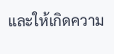และให้เกิดความ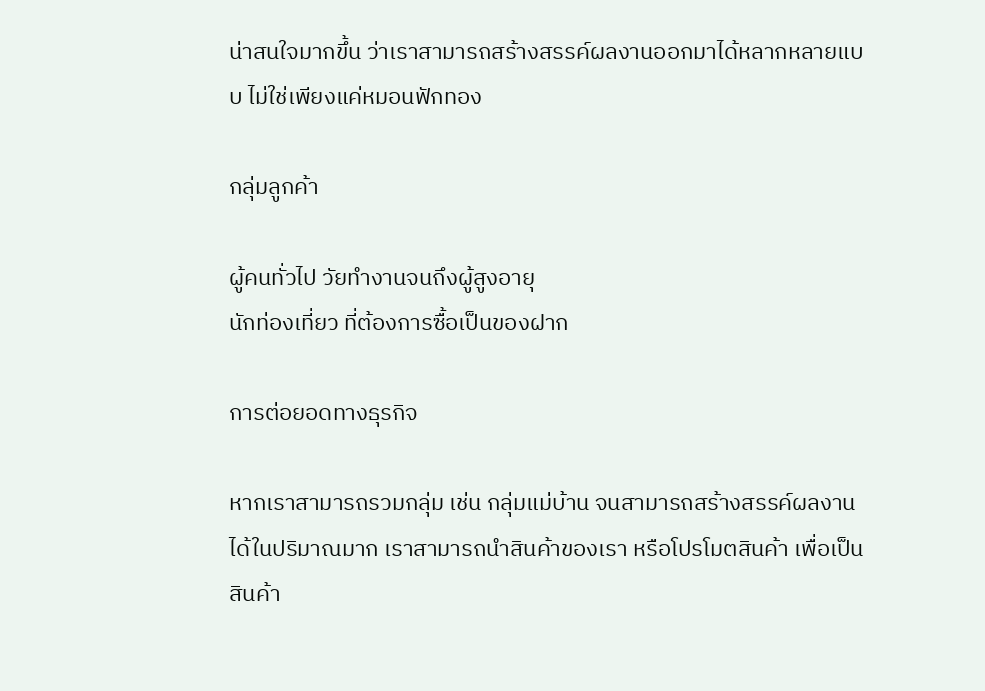น่าสนใจมากขึ้น ว่าเราสามารถสร้างสรรค์ผลงานออกมาได้หลากหลายแบบ ไม่ใช่เพียงแค่หมอนฟักทอง

กลุ่มลูกค้า

ผู้คนทั่วไป วัยทำงานจนถึงผู้สูงอายุ
นักท่องเที่ยว ที่ต้องการซื้อเป็นของฝาก

การต่อยอดทางธุรกิจ

หากเราสามารถรวมกลุ่ม เช่น กลุ่มแม่บ้าน จนสามารถสร้างสรรค์ผลงานได้ในปริมาณมาก เราสามารถนำสินค้าของเรา หรือโปรโมตสินค้า เพื่อเป็นสินค้า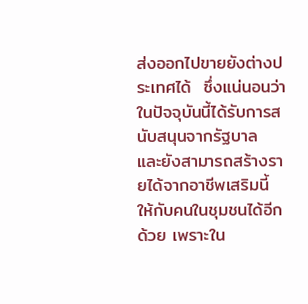ส่งออกไปขายยังต่างประเทศได้  ซึ่งแน่นอนว่าในปัจจุบันนี้ได้รับการสนับสนุนจากรัฐบาล  และยังสามารถสร้างรายได้จากอาชีพเสริมนี้ ให้กับคนในชุมชนได้อีกด้วย เพราะใน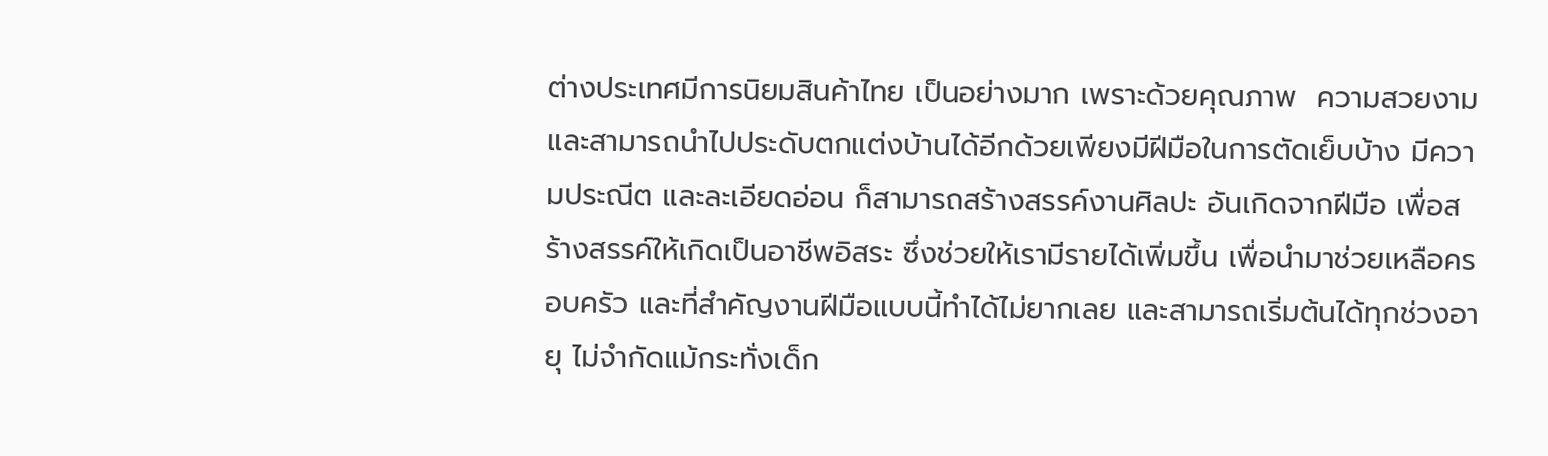ต่างประเทศมีการนิยมสินค้าไทย เป็นอย่างมาก เพราะด้วยคุณภาพ  ความสวยงาม  และสามารถนำไปประดับตกแต่งบ้านได้อีกด้วยเพียงมีฝีมือในการตัดเย็บบ้าง มีความประณีต และละเอียดอ่อน ก็สามารถสร้างสรรค์งานศิลปะ อันเกิดจากฝีมือ เพื่อสร้างสรรค์ให้เกิดเป็นอาชีพอิสระ ซึ่งช่วยให้เรามีรายได้เพิ่มขึ้น เพื่อนำมาช่วยเหลือครอบครัว และที่สำคัญงานฝีมือแบบนี้ทำได้ไม่ยากเลย และสามารถเริ่มต้นได้ทุกช่วงอายุ ไม่จำกัดแม้กระทั่งเด็ก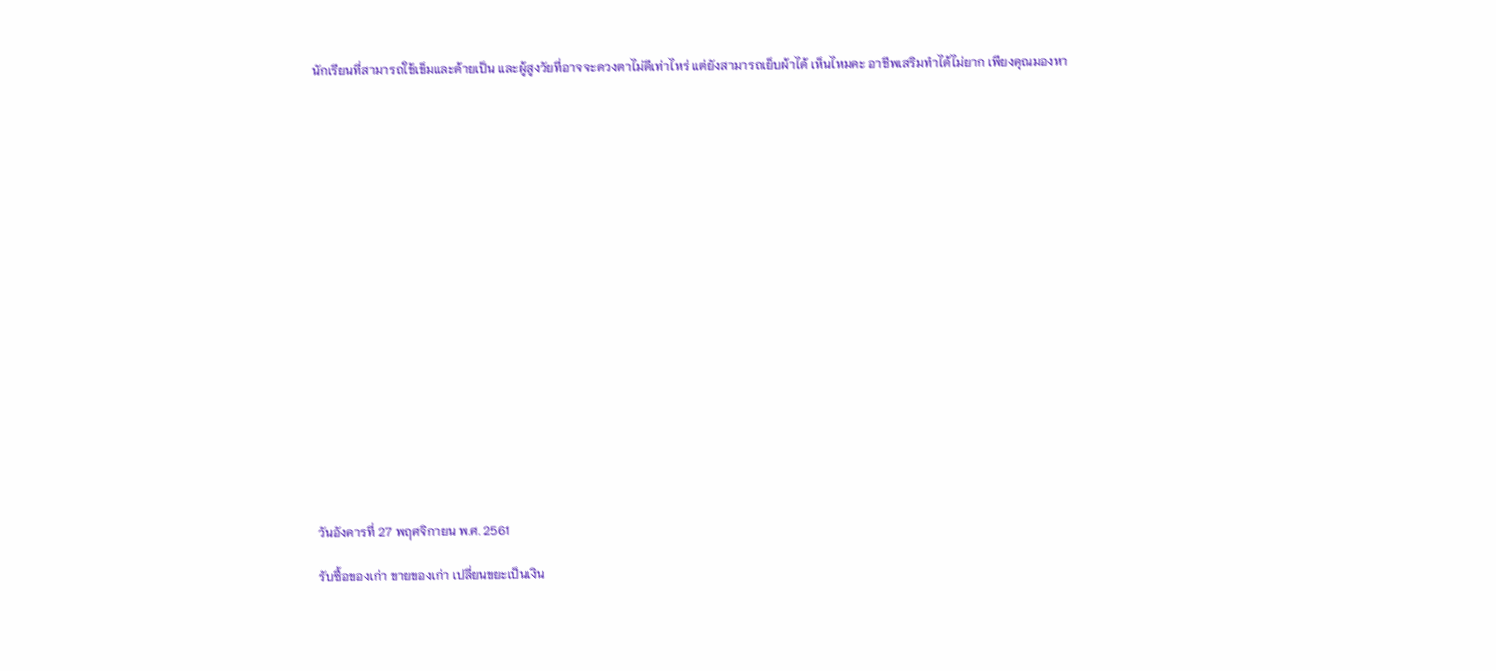นักเรียนที่สามารถใช้เข็มและด้ายเป็น และผู้สูงวัยที่อาจจะดวงตาไม่ดีเท่าไหร่ แต่ยังสามารถเย็บผ้าได้ เห็นไหมคะ อาชีพเสริมทำได้ไม่ยาก เพียงคุณมองหา




















วันอังคารที่ 27 พฤศจิกายน พ.ศ. 2561

รับซื้อของเก่า ขายของเก่า เปลี่ยนขยะเป็นเงิน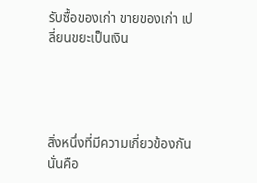รับซื้อของเก่า ขายของเก่า เปลี่ยนขยะเป็นเงิน




สิ่งหนึ่งที่มีความเกี่ยวข้องกันนั่นคือ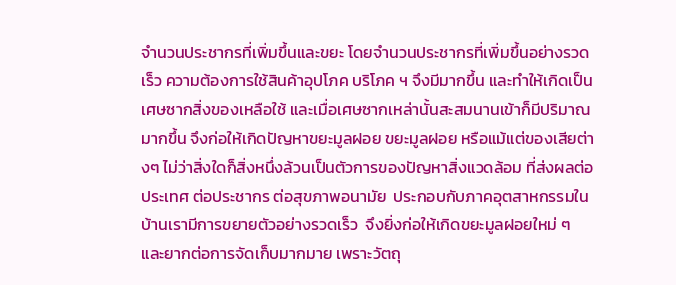จำนวนประชากรที่เพิ่มขึ้นและขยะ โดยจำนวนประชากรที่เพิ่มขึ้นอย่างรวดเร็ว ความต้องการใช้สินค้าอุปโภค บริโภค ฯ จึงมีมากขึ้น และทำให้เกิดเป็นเศษซากสิ่งของเหลือใช้ และเมื่อเศษซากเหล่านั้นสะสมนานเข้าก็มีปริมาณมากขึ้น จึงก่อให้เกิดปัญหาขยะมูลฝอย ขยะมูลฝอย หรือแม้แต่ของเสียต่างๆ ไม่ว่าสิ่งใดก็สิ่งหนึ่งล้วนเป็นตัวการของปัญหาสิ่งแวดล้อม ที่ส่งผลต่อประเทศ ต่อประชากร ต่อสุขภาพอนามัย  ประกอบกับภาคอุตสาหกรรมในบ้านเรามีการขยายตัวอย่างรวดเร็ว  จึงยิ่งก่อให้เกิดขยะมูลฝอยใหม่ ๆ  และยากต่อการจัดเก็บมากมาย เพราะวัตถุ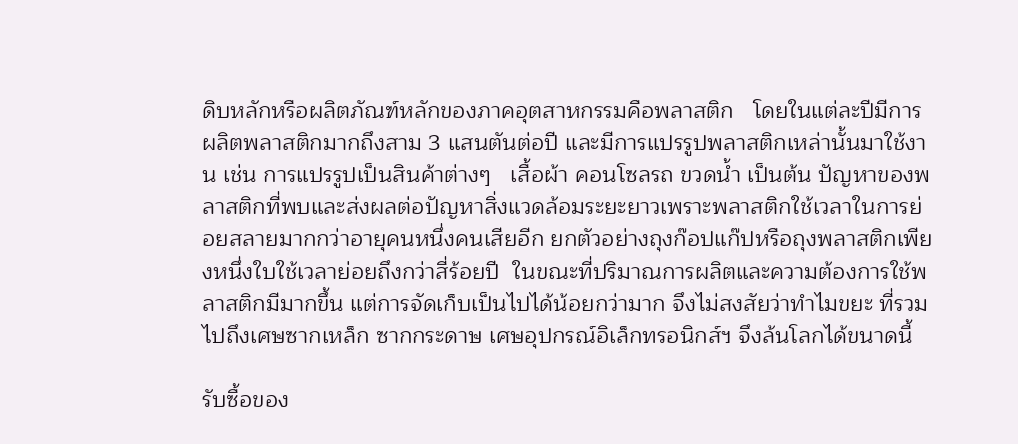ดิบหลักหรือผลิตภัณฑ์หลักของภาคอุตสาหกรรมคือพลาสติก   โดยในแต่ละปีมีการผลิตพลาสติกมากถึงสาม 3 แสนตันต่อปี และมีการแปรรูปพลาสติกเหล่านั้นมาใช้งาน เช่น การแปรรูปเป็นสินค้าต่างๆ   เสื้อผ้า คอนโซลรถ ขวดน้ำ เป็นต้น ปัญหาของพลาสติกที่พบและส่งผลต่อปัญหาสิ่งแวดล้อมระยะยาวเพราะพลาสติกใช้เวลาในการย่อยสลายมากกว่าอายุคนหนึ่งคนเสียอีก ยกตัวอย่างถุงก๊อปแก๊ปหรือถุงพลาสติกเพียงหนึ่งใบใช้เวลาย่อยถึงกว่าสี่ร้อยปี  ในขณะที่ปริมาณการผลิตและความต้องการใช้พลาสติกมีมากขึ้น แต่การจัดเก็บเป็นไปได้น้อยกว่ามาก จึงไม่สงสัยว่าทำไมขยะ ที่รวมไปถึงเศษซากเหล็ก ซากกระดาษ เศษอุปกรณ์อิเล็กทรอนิกส์ฯ จึงล้นโลกได้ขนาดนี้

รับซื้อของ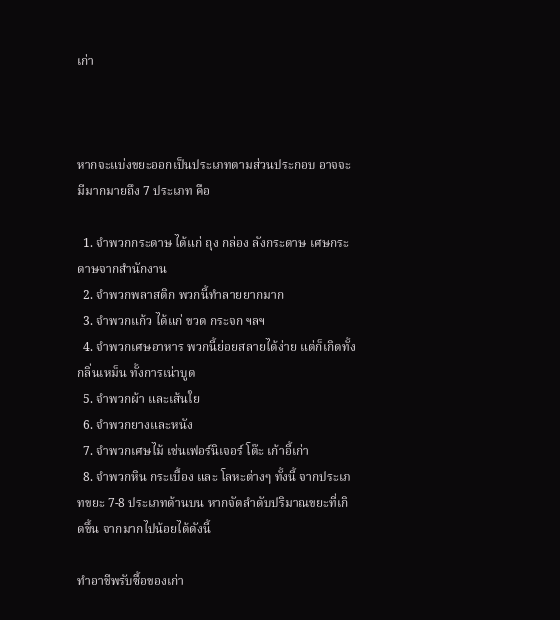เก่า



หากจะแบ่งขยะออกเป็นประเภทตามส่วนประกอบ อาจจะมีมากมายถึง 7 ประเภท คือ

  1. จำพวกกระดาษ ได้แก่ ถุง กล่อง ลังกระดาษ เศษกระดาษจากสำนักงาน
  2. จำพวกพลาสติก พวกนี้ทำลายยากมาก
  3. จำพวกแก้ว ได้แก่ ขวด กระจก ฯลฯ
  4. จำพวกเศษอาหาร พวกนี้ย่อยสลายได้ง่าย แต่ก็เกิดทั้งกลิ่นเหม็น ทั้งการเน่าบูด
  5. จำพวกผ้า และเส้นใย
  6. จำพวกยางและหนัง
  7. จำพวกเศษไม้ เช่นเฟอร์นิเจอร์ โต๊ะ เก้าอี้เก่า
  8. จำพวกหิน กระเบื้อง และ โลหะต่างๆ ทั้งนี้ จากประเภทขยะ 7-8 ประเภทด้านบน หากจัดลำดับปริมาณขยะที่เกิดขึ้น จากมากไปน้อยได้ดังนี้

ทำอาชีพรับซื้อของเก่า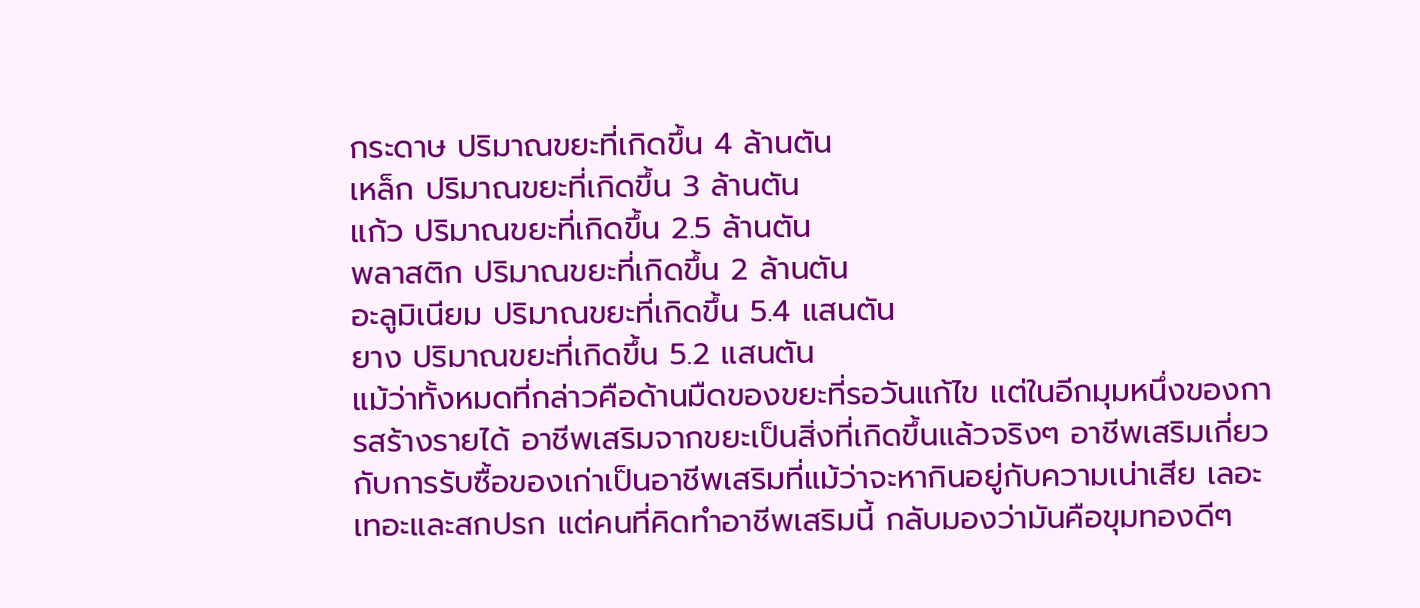กระดาษ ปริมาณขยะที่เกิดขึ้น 4 ล้านตัน
เหล็ก ปริมาณขยะที่เกิดขึ้น 3 ล้านตัน
แก้ว ปริมาณขยะที่เกิดขึ้น 2.5 ล้านตัน
พลาสติก ปริมาณขยะที่เกิดขึ้น 2 ล้านตัน
อะลูมิเนียม ปริมาณขยะที่เกิดขึ้น 5.4 แสนตัน
ยาง ปริมาณขยะที่เกิดขึ้น 5.2 แสนตัน
แม้ว่าทั้งหมดที่กล่าวคือด้านมืดของขยะที่รอวันแก้ไข แต่ในอีกมุมหนึ่งของการสร้างรายได้ อาชีพเสริมจากขยะเป็นสิ่งที่เกิดขึ้นแล้วจริงๆ อาชีพเสริมเกี่ยวกับการรับซื้อของเก่าเป็นอาชีพเสริมที่แม้ว่าจะหากินอยู่กับความเน่าเสีย เลอะเทอะและสกปรก แต่คนที่คิดทำอาชีพเสริมนี้ กลับมองว่ามันคือขุมทองดีๆ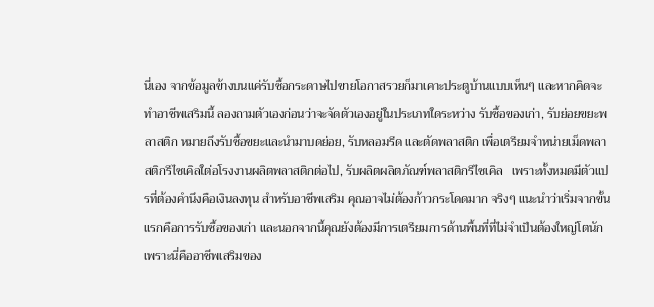นี่เอง จากข้อมูลข้างบนแค่รับซื้อกระดาษไปขายโอกาสรวยก็มาเคาะประตูบ้านแบบเห็นๆ และหากคิดจะทำอาชีพเสริมนี้ ลองถามตัวเองก่อนว่าจะจัดตัวเองอยู่ในประเภทใดระหว่าง รับซื้อของเก่า, รับย่อยขยะพลาสติก หมายถึงรับซื้อขยะและนำมาบดย่อย, รับหลอมรีด และตัดพลาสติก เพื่อเตรียมจำหน่ายเม็ดพลาสติกรีไซเคิลใต่อโรงงานผลิตพลาสติกต่อไป, รับผลิตผลิตภัณฑ์พลาสติกรีไซเคิล   เพราะทั้งหมดมีตัวแปรที่ต้องคำนึงคือเงินลงทุน สำหรับอาชีพเสริม คุณอาจไม่ต้องก้าวกระโดดมาก จริงๆ แนะนำว่าเริ่มจากขั้นแรกคือการรับซื้อของเก่า และนอกจากนี้คุณยังต้องมีการเตรียมการด้านพื้นที่ที่ไม่จำเป็นต้องใหญ่โตนักเพราะนี่คืออาชีพเสริมของ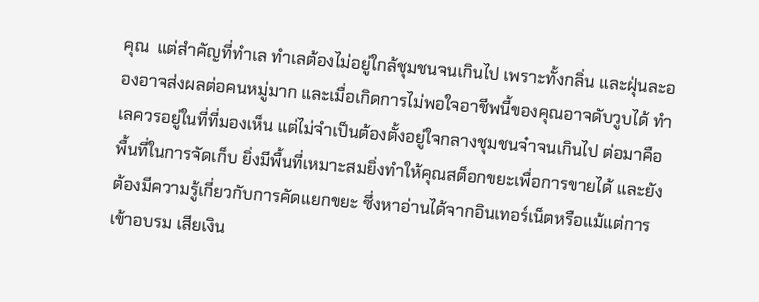คุณ  แต่สำคัญที่ทำเล ทำเลต้องไม่อยู่ใกล้ชุมชนจนเกินไป เพราะทั้งกลิ่น และฝุ่นละอองอาจส่งผลต่อคนหมู่มาก และเมื่อเกิดการไม่พอใจอาชีพนี้ของคุณอาจดับวูบได้ ทำเลควรอยู่ในที่ที่มองเห็น แต่ไม่จำเป็นต้องตั้งอยู่ใจกลางชุมชนจ๋าจนเกินไป ต่อมาคือพื้นที่ในการจัดเก็บ ยิ่งมีพื้นที่เหมาะสมยิ่งทำให้คุณสต็อกขยะเพื่อการขายได้ และยังต้องมีความรู้เกี่ยวกับการคัดแยกขยะ ซึ่งหาอ่านได้จากอินเทอร์เน็ตหรือแม้แต่การเข้าอบรม เสียเงิน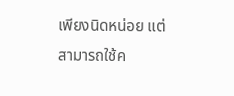เพียงนิดหน่อย แต่สามารถใช้ค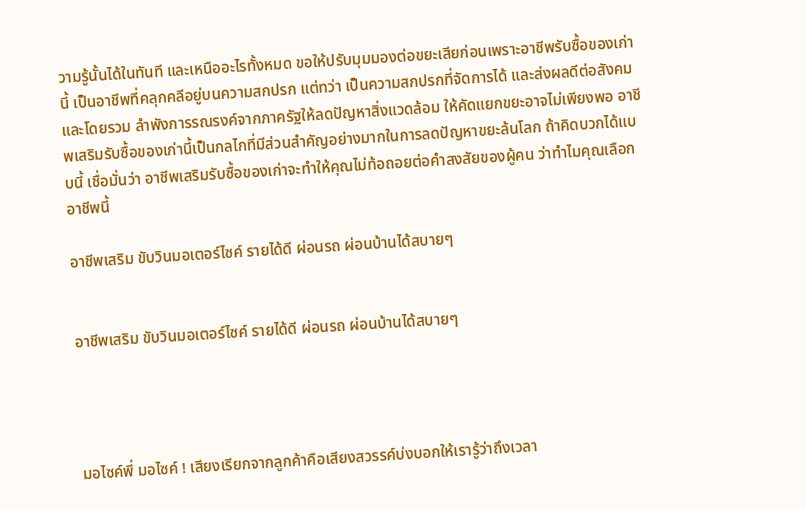วามรู้นั้นได้ในทันที และเหนืออะไรทั้งหมด ขอให้ปรับมุมมองต่อขยะเสียก่อนเพราะอาชีพรับซื้อของเก่านี้ เป็นอาชีพที่คลุกคลีอยู่บนความสกปรก แต่ทว่า เป็นความสกปรกที่จัดการได้ และส่งผลดีต่อสังคมและโดยรวม ลำพังการรณรงค์จากภาครัฐให้ลดปัญหาสิ่งแวดล้อม ให้คัดแยกขยะอาจไม่เพียงพอ อาชีพเสริมรับซื้อของเก่านี้เป็นกลไกที่มีส่วนสำคัญอย่างมากในการลดปัญหาขยะล้นโลก ถ้าคิดบวกได้แบบนี้ เชื่อมั่นว่า อาชีพเสริมรับซื้อของเก่าจะทำให้คุณไม่ท้อถอยต่อคำสงสัยของผู้คน ว่าทำไมคุณเลือกอาชีพนี้

อาชีพเสริม ขับวินมอเตอร์ไซค์ รายได้ดี ผ่อนรถ ผ่อนบ้านได้สบายๆ


อาชีพเสริม ขับวินมอเตอร์ไซค์ รายได้ดี ผ่อนรถ ผ่อนบ้านได้สบายๆ




มอไซค์พี่ มอไซค์ ! เสียงเรียกจากลูกค้าคือเสียงสวรรค์บ่งบอกให้เรารู้ว่าถึงเวลา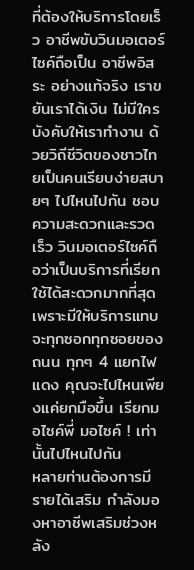ที่ต้องให้บริการโดยเร็ว อาชีพขับวินมอเตอร์ไซค์ถือเป็น อาชีพอิสระ อย่างแท้จริง เราขยันเราได้เงิน ไม่มีใครบังคับให้เราทำงาน ด้วยวิถีชีวิตของชาวไทยเป็นคนเรียบง่ายสบายๆ ไปไหนไปกัน ชอบความสะดวกและรวดเร็ว วินมอเตอร์ไซค์ถือว่าเป็นบริการที่เรียกใช้ได้สะดวกมากที่สุด เพราะมีให้บริการแทบจะทุกซอกทุกซอยของถนน ทุกๆ 4 แยกไฟแดง คุณจะไปไหนเพียงแค่ยกมือขึ้น เรียกมอไซค์พี่ มอไซค์ ! เท่านั้นไปไหนไปกัน
หลายท่านต้องการมีรายได้เสริม กำลังมองหาอาชีพเสริมช่วงหลัง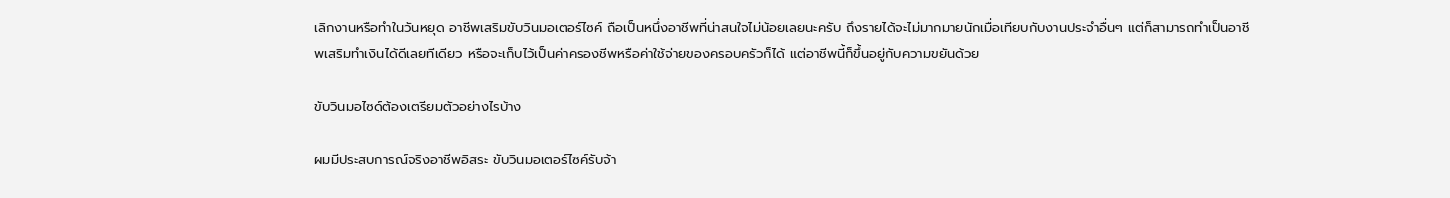เลิกงานหรือทำในวันหยุด อาชีพเสริมขับวินมอเตอร์ไซค์ ถือเป็นหนึ่งอาชีพที่น่าสนใจไม่น้อยเลยนะครับ ถึงรายได้จะไม่มากมายนักเมื่อเทียบกับงานประจำอื่นๆ แต่ก็สามารถทำเป็นอาชีพเสริมทำเงินได้ดีเลยทีเดียว หรือจะเก็บไว้เป็นค่าครองชีพหรือค่าใช้จ่ายของครอบครัวก็ได้ แต่อาชีพนี้ก็ขึ้นอยู่กับความขยันด้วย

ขับวินมอไซด์ต้องเตรียมตัวอย่างไรบ้าง

ผมมีประสบการณ์จริงอาชีพอิสระ ขับวินมอเตอร์ไซค์รับจ้า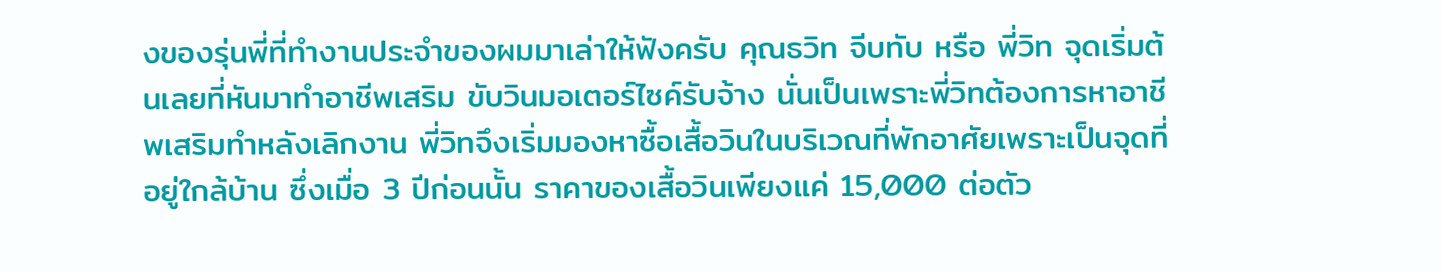งของรุ่นพี่ที่ทำงานประจำของผมมาเล่าให้ฟังครับ คุณธวิท จีบทับ หรือ พี่วิท จุดเริ่มต้นเลยที่หันมาทำอาชีพเสริม ขับวินมอเตอร์ไซค์รับจ้าง นั่นเป็นเพราะพี่วิทต้องการหาอาชีพเสริมทำหลังเลิกงาน พี่วิทจึงเริ่มมองหาซื้อเสื้อวินในบริเวณที่พักอาศัยเพราะเป็นจุดที่อยู่ใกล้บ้าน ซึ่งเมื่อ 3 ปีก่อนนั้น ราคาของเสื้อวินเพียงแค่ 15,000 ต่อตัว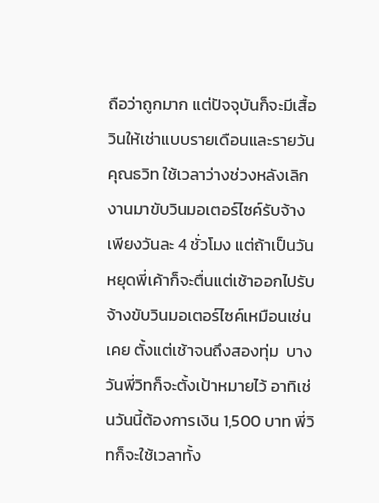ถือว่าถูกมาก แต่ปัจจุบันก็จะมีเสื้อวินให้เช่าแบบรายเดือนและรายวัน
คุณธวิท ใช้เวลาว่างช่วงหลังเลิกงานมาขับวินมอเตอร์ไซค์รับจ้างเพียงวันละ 4 ชั่วโมง แต่ถ้าเป็นวันหยุดพี่เค้าก็จะตื่นแต่เช้าออกไปรับจ้างขับวินมอเตอร์ไซค์เหมือนเช่นเคย ตั้งแต่เช้าจนถึงสองทุ่ม  บางวันพี่วิทก็จะตั้งเป้าหมายไว้ อาทิเช่นวันนี้ต้องการเงิน 1,500 บาท พี่วิทก็จะใช้เวลาทั้ง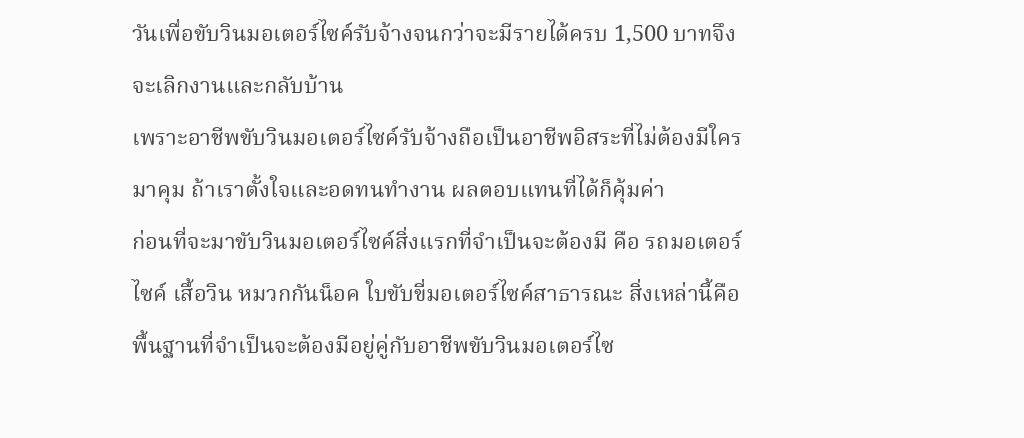วันเพื่อขับวินมอเตอร์ไซค์รับจ้างจนกว่าจะมีรายได้ครบ 1,500 บาทจึงจะเลิกงานและกลับบ้าน
เพราะอาชีพขับวินมอเตอร์ไซค์รับจ้างถือเป็นอาชีพอิสระที่ไม่ต้องมีใครมาคุม ถ้าเราตั้งใจและอดทนทำงาน ผลตอบแทนที่ได้ก็คุ้มค่า
ก่อนที่จะมาขับวินมอเตอร์ไซค์สิ่งแรกที่จำเป็นจะต้องมี คือ รถมอเตอร์ไซค์ เสื้อวิน หมวกกันน็อค ใบขับขี่มอเตอร์ไซค์สาธารณะ สิ่งเหล่านี้คือพื้นฐานที่จำเป็นจะต้องมีอยู่คู่กับอาชีพขับวินมอเตอร์ไซ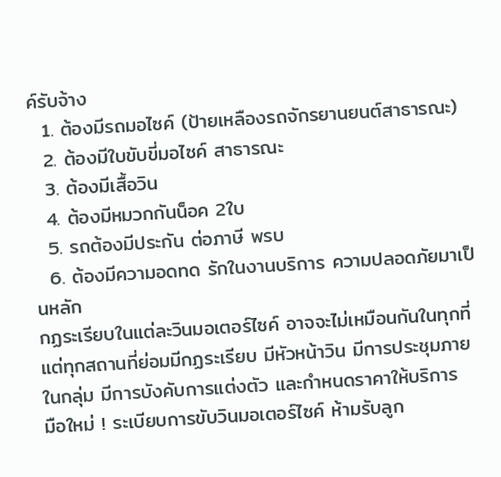ค์รับจ้าง
  1. ต้องมีรถมอไซค์ (ป้ายเหลืองรถจักรยานยนต์สาธารณะ)
  2. ต้องมีใบขับขี่มอไซค์ สาธารณะ
  3. ต้องมีเสื้อวิน
  4. ต้องมีหมวกกันน็อค 2ใบ
  5. รถต้องมีประกัน ต่อภาษี พรบ
  6. ต้องมีความอดทด รักในงานบริการ ความปลอดภัยมาเป็นหลัก
กฏระเรียบในแต่ละวินมอเตอร์ไซค์ อาจจะไม่เหมือนกันในทุกที่ แต่ทุกสถานที่ย่อมมีกฏระเรียบ มีหัวหน้าวิน มีการประชุมภายในกลุ่ม มีการบังคับการแต่งตัว และกำหนดราคาให้บริการ
มือใหม่ ! ระเบียบการขับวินมอเตอร์ไซค์ ห้ามรับลูก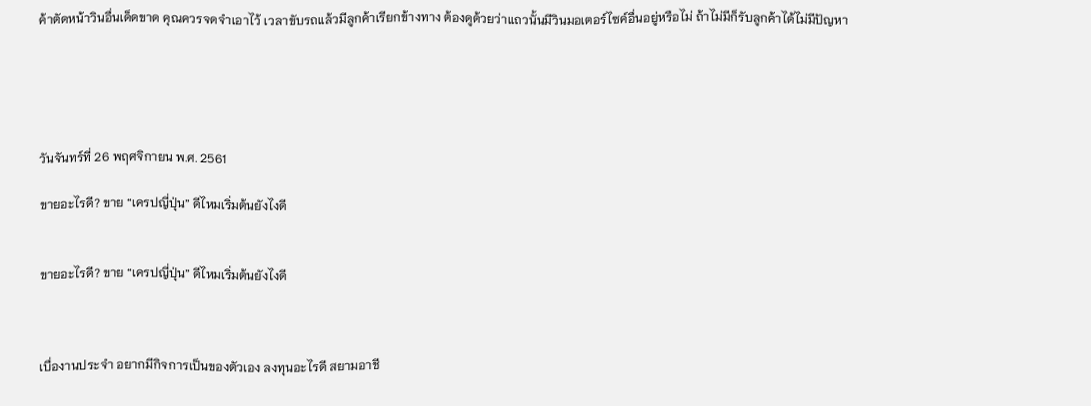ค้าตัดหน้าวินอื่นเด็ดขาด คุณควรจดจำเอาไว้ เวลาขับรถแล้วมีลูกค้าเรียกข้างทาง ต้องดูด้วยว่าแถวนั้นมีวินมอเตอร์ไซค์อื่นอยู่หรือไม่ ถ้าไม่มีก็รับลูกค้าได้ไม่มีปัญหา





วันจันทร์ที่ 26 พฤศจิกายน พ.ศ. 2561

ขายอะไรดี? ขาย “เครปญี่ปุ่น” ดีไหมเริ่มต้นยังไงดี


ขายอะไรดี? ขาย “เครปญี่ปุ่น” ดีไหมเริ่มต้นยังไงดี



เบื่องานประจำ อยากมีกิจการเป็นของตัวเอง ลงทุนอะไรดี สยามอาชี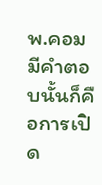พ.คอม มีคำตอบนั้นก็คือการเปิด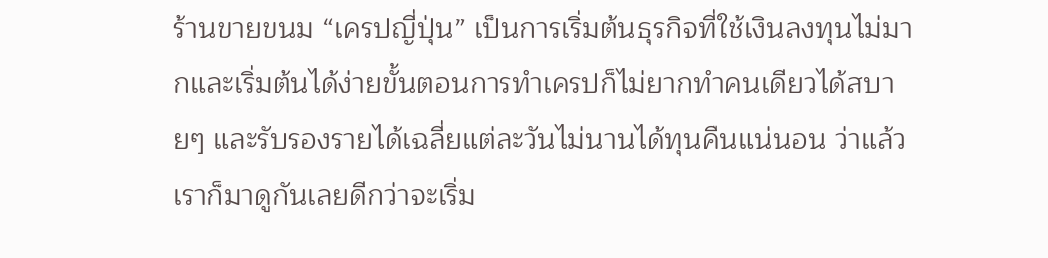ร้านขายขนม “เครปญี่ปุ่น” เป็นการเริ่มต้นธุรกิจที่ใช้เงินลงทุนไม่มากและเริ่มต้นได้ง่ายขั้นตอนการทำเครปก็ไม่ยากทำคนเดียวได้สบายๆ และรับรองรายได้เฉลี่ยแต่ละวันไม่นานได้ทุนคืนแน่นอน ว่าแล้วเราก็มาดูกันเลยดีกว่าจะเริ่ม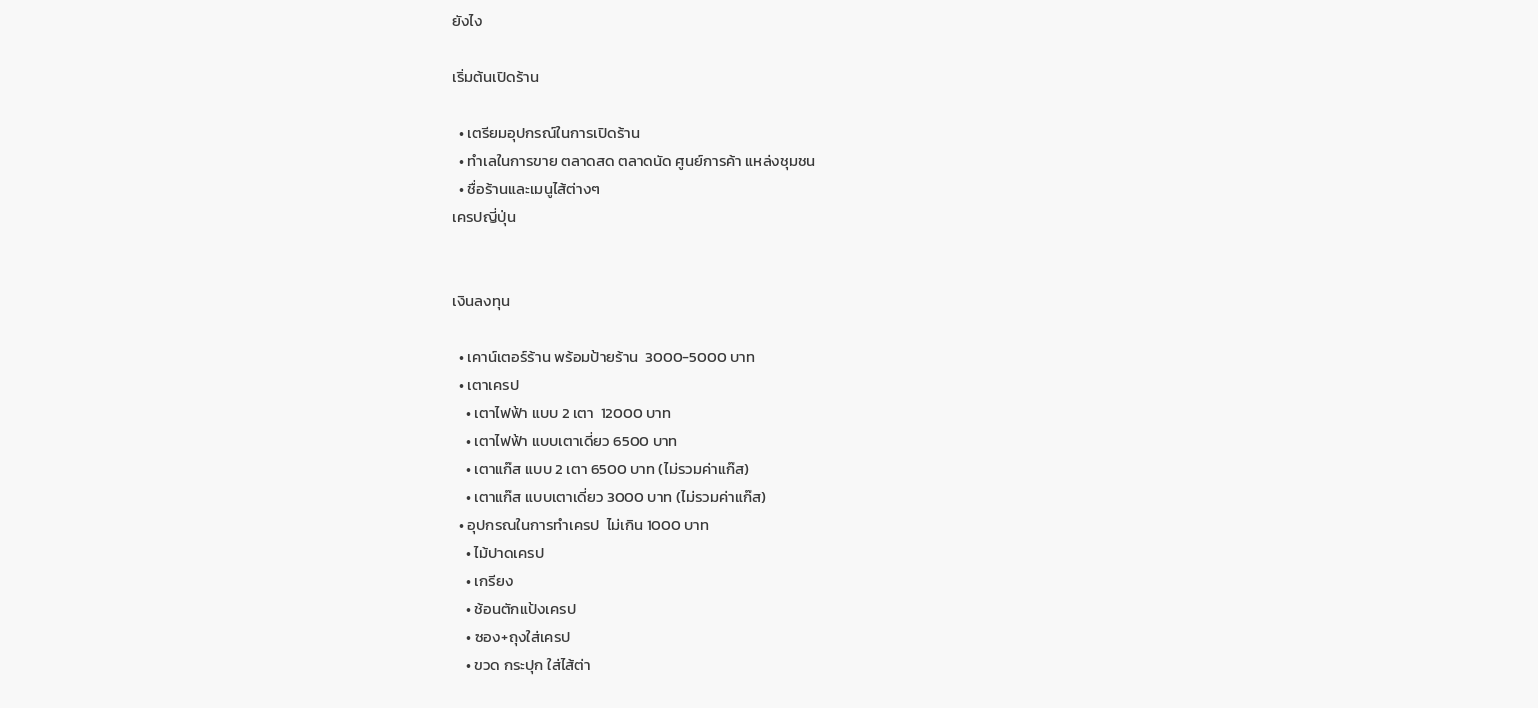ยังไง

เริ่มต้นเปิดร้าน

  • เตรียมอุปกรณ์ในการเปิดร้าน
  • ทำเลในการขาย ตลาดสด ตลาดนัด ศูนย์การค้า แหล่งชุมชน
  • ชื่อร้านและเมนูไส้ต่างๆ
เครปญี่ปุ่น


เงินลงทุน

  • เคาน์เตอร์ร้าน พร้อมป้ายร้าน  3000-5000 บาท
  • เตาเครป
    • เตาไฟฟ้า แบบ 2 เตา  12000 บาท
    • เตาไฟฟ้า แบบเตาเดี่ยว 6500 บาท
    • เตาแก๊ส แบบ 2 เตา 6500 บาท (ไม่รวมค่าแก๊ส)
    • เตาแก๊ส แบบเตาเดี่ยว 3000 บาท (ไม่รวมค่าแก๊ส)
  • อุปกรณในการทำเครป  ไม่เกิน 1000 บาท
    • ไม้ปาดเครป
    • เกรียง
    • ช้อนตักแป้งเครป
    • ซอง+ถุงใส่เครป
    • ขวด กระปุก ใส่ไส้ต่า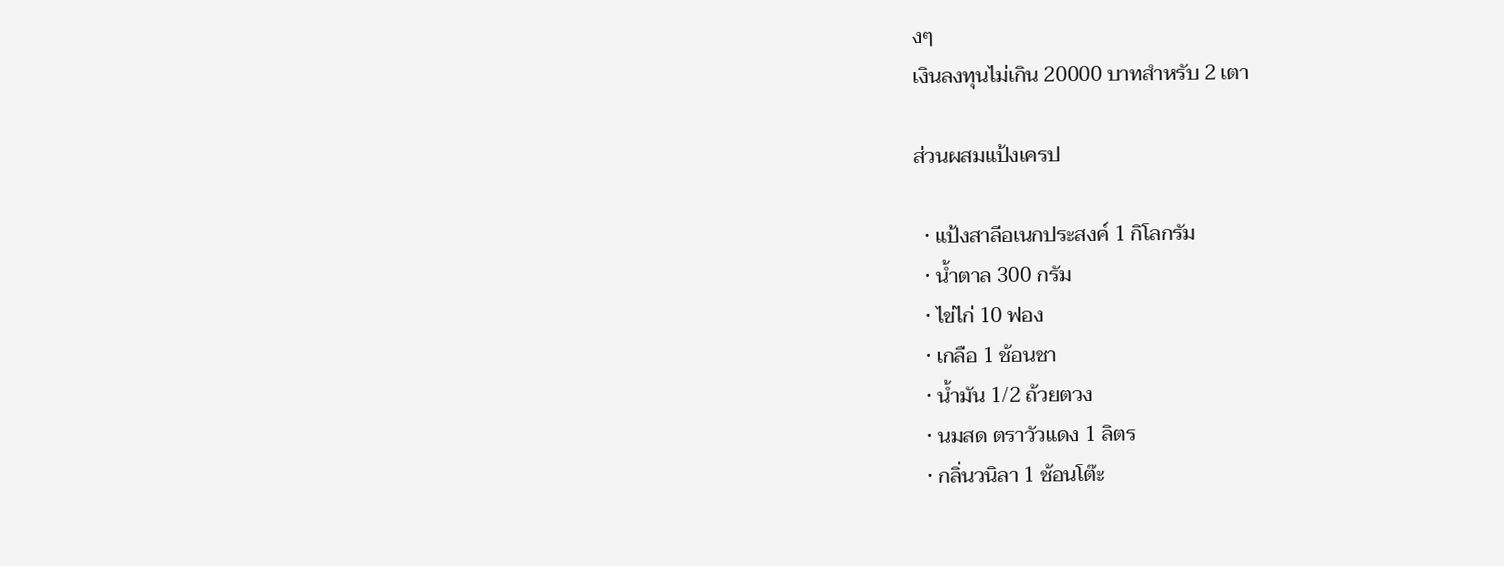งๆ
เงินลงทุนไม่เกิน 20000 บาทสำหรับ 2 เตา

ส่วนผสมแป้งเครป

  • แป้งสาลีอเนกประสงค์ 1 กิโลกรัม
  • น้ำตาล 300 กรัม
  • ไข่ไก่ 10 ฟอง
  • เกลือ 1 ช้อนชา
  • น้ำมัน 1/2 ถ้วยตวง
  • นมสด ตราวัวแดง 1 ลิตร
  • กลิ่นวนิลา 1 ช้อนโต๊ะ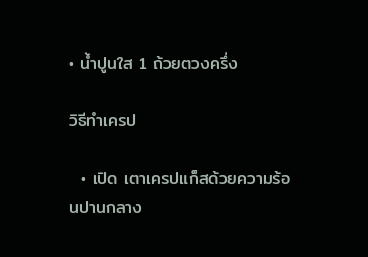• น้ำปูนใส 1 ถ้วยตวงครึ่ง

วิธีทำเครป

  • เปิด เตาเครปแก็สด้วยความร้อนปานกลาง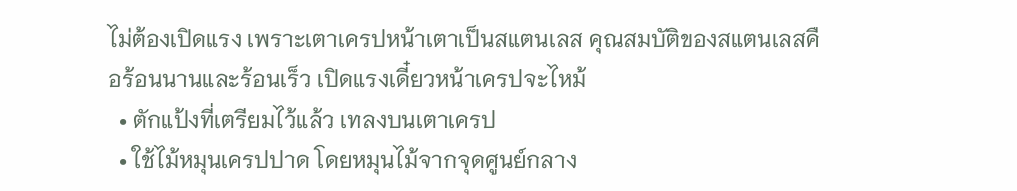ไม่ต้องเปิดแรง เพราะเตาเครปหน้าเตาเป็นสแตนเลส คุณสมบัติของสแตนเลสคือร้อนนานและร้อนเร็ว เปิดแรงเดี๋ยวหน้าเครปจะไหม้
  • ตักแป้งที่เตรียมไว้แล้ว เทลงบนเตาเครป
  • ใช้ไม้หมุนเครปปาด โดยหมุนไม้จากจุดศูนย์กลาง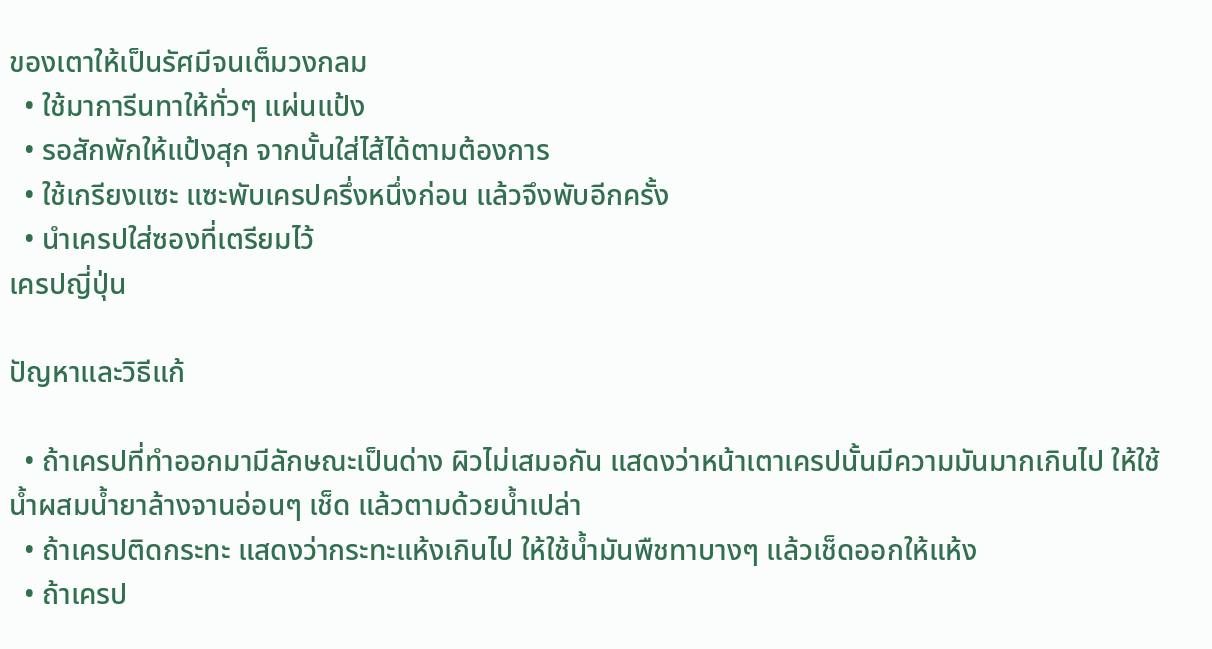ของเตาให้เป็นรัศมีจนเต็มวงกลม
  • ใช้มาการีนทาให้ทั่วๆ แผ่นแป้ง
  • รอสักพักให้แป้งสุก จากนั้นใส่ไส้ได้ตามต้องการ
  • ใช้เกรียงแซะ แซะพับเครปครึ่งหนึ่งก่อน แล้วจึงพับอีกครั้ง
  • นำเครปใส่ซองที่เตรียมไว้
เครปญี่ปุ่น

ปัญหาและวิธีแก้

  • ถ้าเครปที่ทำออกมามีลักษณะเป็นด่าง ผิวไม่เสมอกัน แสดงว่าหน้าเตาเครปนั้นมีความมันมากเกินไป ให้ใช้น้ำผสมน้ำยาล้างจานอ่อนๆ เช็ด แล้วตามด้วยน้ำเปล่า
  • ถ้าเครปติดกระทะ แสดงว่ากระทะแห้งเกินไป ให้ใช้น้ำมันพืชทาบางๆ แล้วเช็ดออกให้แห้ง
  • ถ้าเครป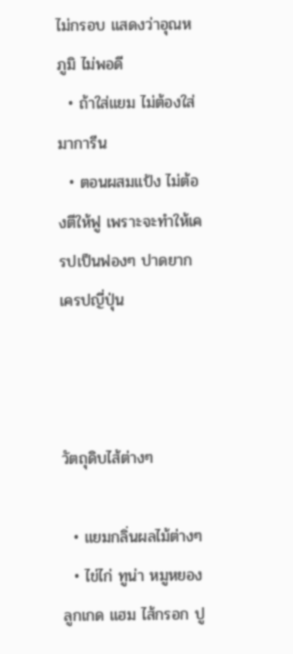ไม่กรอบ แสดงว่าอุณหภูมิ ไม่พอดี
  • ถ้าใส่แยม ไม่ต้องใส่มาการีน
  • ตอนผสมแป้ง ไม่ต้องตีให้ฟู เพราะจะทำให้เครปเป็นฟองๆ ปาดยาก
เครปญี่ปุ่น



วัตถุดิบไส้ต่างๆ

  • แยมกลิ่นผลไม้ต่างๆ
  • ไข่ไก่ ทูน่า หมูหยอง ลูกเกด แฮม ไส้กรอก ปู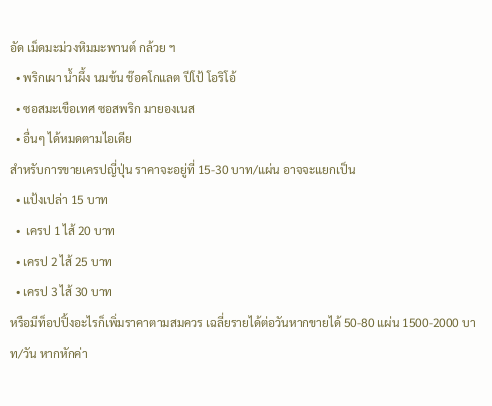อัด เม็ดมะม่วงหิมมะพานต์ กล้วย ฯ
  • พริกเผา น้ำผึ้ง นมข้น ช๊อคโกแลต ปีโป้ โอริโอ้
  • ซอสมะเขือเทศ ซอสพริก มายองเนส
  • อื่นๆ ได้หมดตามไอเดีย
สำหรับการขายเครปญี่ปุ่น ราคาจะอยู่ที่ 15-30 บาท/แผ่น อาจจะแยกเป็น
  • แป้งเปล่า 15 บาท
  •  เครป 1 ไส้ 20 บาท
  • เครป 2 ไส้ 25 บาท
  • เครป 3 ไส้ 30 บาท
หรือมีท็อปปิ้งอะไรก็เพิ่มราคาตามสมควร เฉลี่ยรายได้ต่อวันหากขายได้ 50-80 แผ่น 1500-2000 บาท/วัน หากหักค่า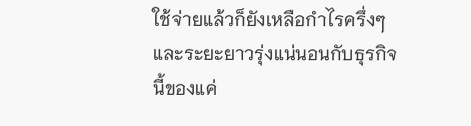ใช้จ่ายแล้วก็ยังเหลือกำไรครึ่งๆ และระยะยาวรุ่งแน่นอนกับธุรกิจนี้ของแค่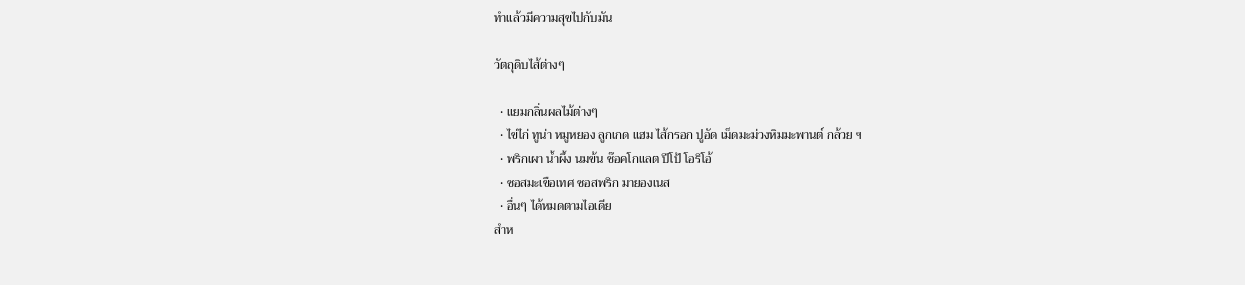ทำแล้วมีความสุขไปกับมัน

วัตถุดิบไส้ต่างๆ

  • แยมกลิ่นผลไม้ต่างๆ
  • ไข่ไก่ ทูน่า หมูหยอง ลูกเกด แฮม ไส้กรอก ปูอัด เม็ดมะม่วงหิมมะพานต์ กล้วย ฯ
  • พริกเผา น้ำผึ้ง นมข้น ช๊อคโกแลต ปีโป้ โอริโอ้
  • ซอสมะเขือเทศ ซอสพริก มายองเนส
  • อื่นๆ ได้หมดตามไอเดีย
สำห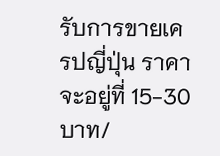รับการขายเครปญี่ปุ่น ราคาจะอยู่ที่ 15-30 บาท/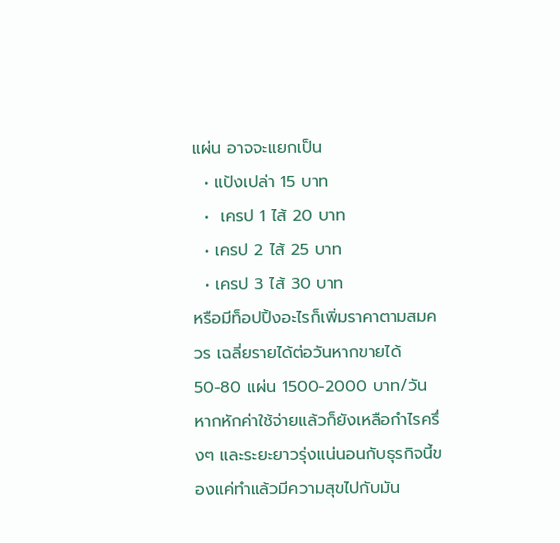แผ่น อาจจะแยกเป็น
  • แป้งเปล่า 15 บาท
  •  เครป 1 ไส้ 20 บาท
  • เครป 2 ไส้ 25 บาท
  • เครป 3 ไส้ 30 บาท
หรือมีท็อปปิ้งอะไรก็เพิ่มราคาตามสมควร เฉลี่ยรายได้ต่อวันหากขายได้ 50-80 แผ่น 1500-2000 บาท/วัน หากหักค่าใช้จ่ายแล้วก็ยังเหลือกำไรครึ่งๆ และระยะยาวรุ่งแน่นอนกับธุรกิจนี้ของแค่ทำแล้วมีความสุขไปกับมัน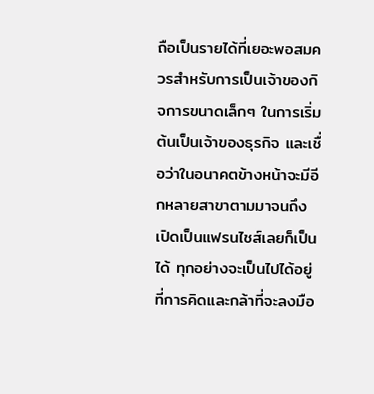ถือเป็นรายได้ที่เยอะพอสมควรสำหรับการเป็นเจ้าของกิจการขนาดเล็กๆ ในการเริ่มต้นเป็นเจ้าของธุรกิจ และเชื่อว่าในอนาคตข้างหน้าจะมีอีกหลายสาขาตามมาจนถึงเปิดเป็นแฟรนไชส์เลยก็เป็นได้ ทุกอย่างจะเป็นไปได้อยู่ที่การคิดและกล้าที่จะลงมือ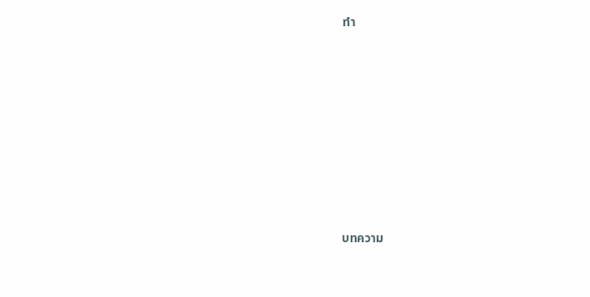ทำ














บทความ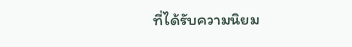ที่ได้รับความนิยม